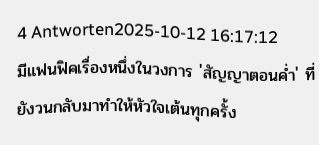4 Antworten2025-10-12 16:17:12
มีแฟนฟิคเรื่องหนึ่งในวงการ 'สัญญาตอนค่ำ' ที่ยังวนกลับมาทำให้หัวใจเต้นทุกครั้ง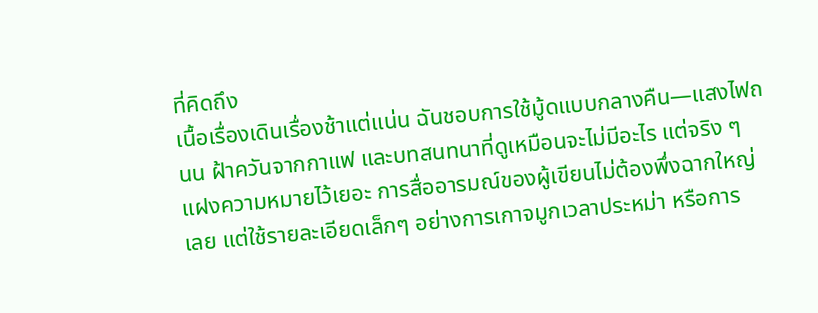ที่คิดถึง
เนื้อเรื่องเดินเรื่องช้าแต่แน่น ฉันชอบการใช้มู้ดแบบกลางคืน—แสงไฟถนน ฝ้าควันจากกาแฟ และบทสนทนาที่ดูเหมือนจะไม่มีอะไร แต่จริง ๆ แฝงความหมายไว้เยอะ การสื่ออารมณ์ของผู้เขียนไม่ต้องพึ่งฉากใหญ่เลย แต่ใช้รายละเอียดเล็กๆ อย่างการเกาจมูกเวลาประหม่า หรือการ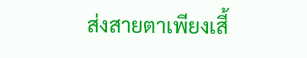ส่งสายตาเพียงเสี้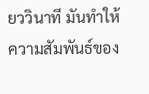ยววินาที มันทำให้ความสัมพันธ์ของ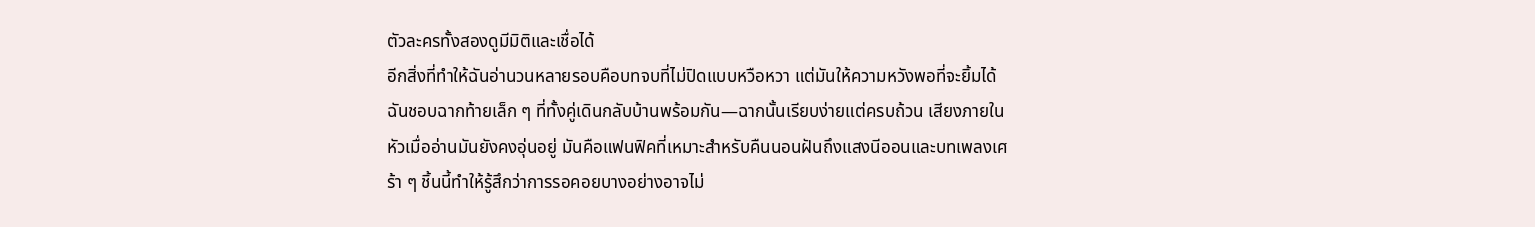ตัวละครทั้งสองดูมีมิติและเชื่อได้
อีกสิ่งที่ทำให้ฉันอ่านวนหลายรอบคือบทจบที่ไม่ปิดแบบหวือหวา แต่มันให้ความหวังพอที่จะยิ้มได้ ฉันชอบฉากท้ายเล็ก ๆ ที่ทั้งคู่เดินกลับบ้านพร้อมกัน—ฉากนั้นเรียบง่ายแต่ครบถ้วน เสียงภายในหัวเมื่ออ่านมันยังคงอุ่นอยู่ มันคือแฟนฟิคที่เหมาะสำหรับคืนนอนฝันถึงแสงนีออนและบทเพลงเศร้า ๆ ชิ้นนี้ทำให้รู้สึกว่าการรอคอยบางอย่างอาจไม่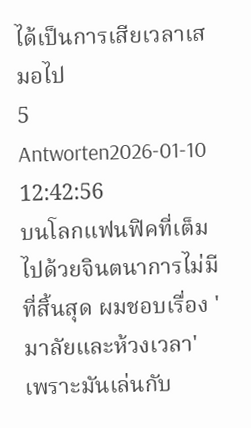ได้เป็นการเสียเวลาเสมอไป
5 Antworten2026-01-10 12:42:56
บนโลกแฟนฟิคที่เต็มไปด้วยจินตนาการไม่มีที่สิ้นสุด ผมชอบเรื่อง 'มาลัยและห้วงเวลา' เพราะมันเล่นกับ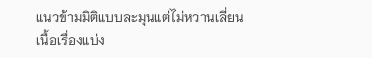แนวข้ามมิติแบบละมุนแต่ไม่หวานเลี่ยน
เนื้อเรื่องแบ่ง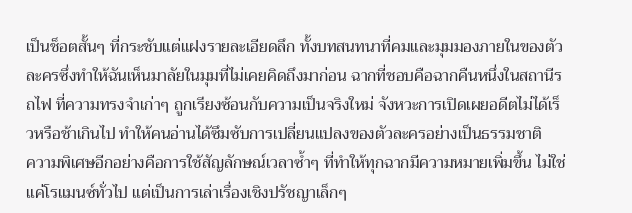เป็นช็อตสั้นๆ ที่กระชับแต่แฝงรายละเอียดลึก ทั้งบทสนทนาที่คมและมุมมองภายในของตัวละครซึ่งทำให้ฉันเห็นมาลัยในมุมที่ไม่เคยคิดถึงมาก่อน ฉากที่ชอบคือฉากคืนหนึ่งในสถานีรถไฟ ที่ความทรงจำเก่าๆ ถูกเรียงซ้อนกับความเป็นจริงใหม่ จังหวะการเปิดเผยอดีตไม่ได้เร็วหรือช้าเกินไป ทำให้คนอ่านได้ซึมซับการเปลี่ยนแปลงของตัวละครอย่างเป็นธรรมชาติ
ความพิเศษอีกอย่างคือการใช้สัญลักษณ์เวลาซ้ำๆ ที่ทำให้ทุกฉากมีความหมายเพิ่มขึ้น ไม่ใช่แค่โรแมนซ์ทั่วไป แต่เป็นการเล่าเรื่องเชิงปรัชญาเล็กๆ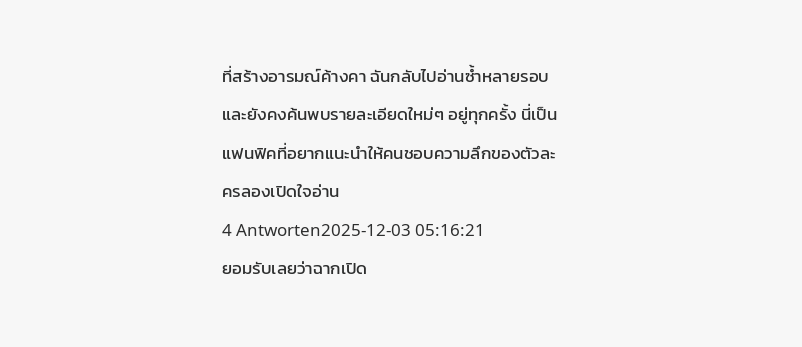ที่สร้างอารมณ์ค้างคา ฉันกลับไปอ่านซ้ำหลายรอบและยังคงค้นพบรายละเอียดใหม่ๆ อยู่ทุกครั้ง นี่เป็นแฟนฟิคที่อยากแนะนำให้คนชอบความลึกของตัวละครลองเปิดใจอ่าน
4 Antworten2025-12-03 05:16:21
ยอมรับเลยว่าฉากเปิด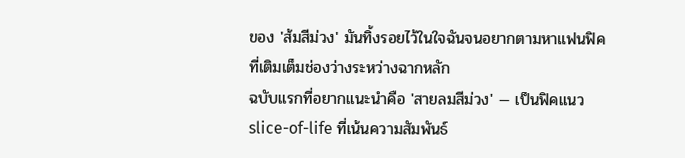ของ 'ส้มสีม่วง' มันทิ้งรอยไว้ในใจฉันจนอยากตามหาแฟนฟิคที่เติมเต็มช่องว่างระหว่างฉากหลัก
ฉบับแรกที่อยากแนะนำคือ 'สายลมสีม่วง' — เป็นฟิคแนว slice-of-life ที่เน้นความสัมพันธ์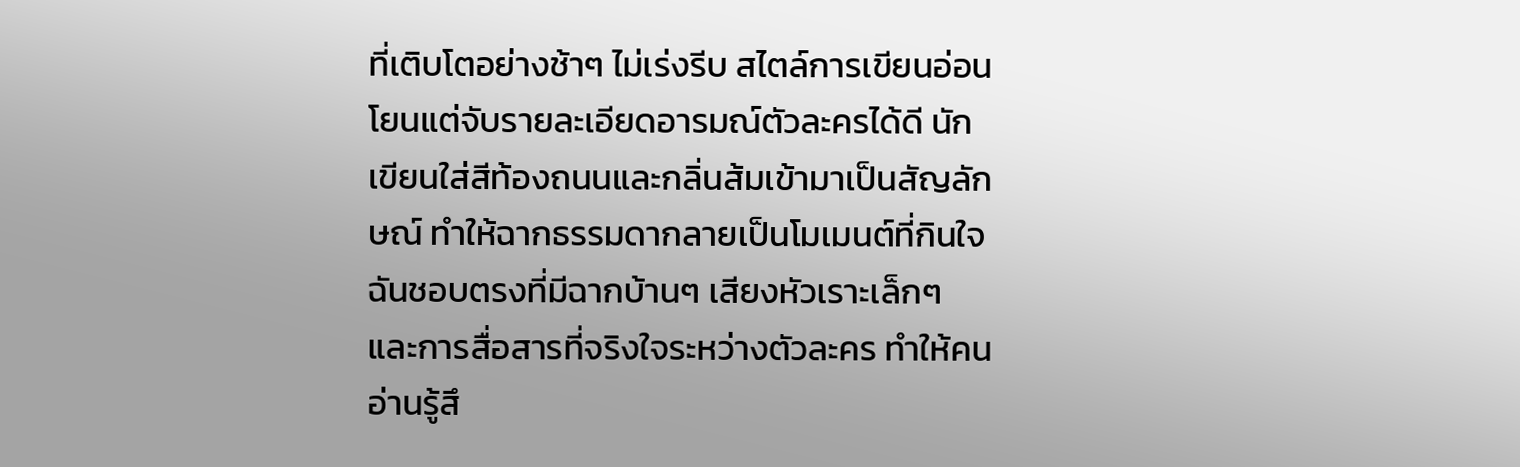ที่เติบโตอย่างช้าๆ ไม่เร่งรีบ สไตล์การเขียนอ่อนโยนแต่จับรายละเอียดอารมณ์ตัวละครได้ดี นักเขียนใส่สีท้องถนนและกลิ่นส้มเข้ามาเป็นสัญลักษณ์ ทำให้ฉากธรรมดากลายเป็นโมเมนต์ที่กินใจ ฉันชอบตรงที่มีฉากบ้านๆ เสียงหัวเราะเล็กๆ และการสื่อสารที่จริงใจระหว่างตัวละคร ทำให้คนอ่านรู้สึ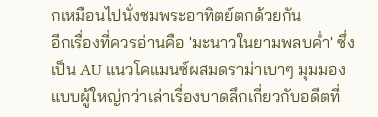กเหมือนไปนั่งชมพระอาทิตย์ตกด้วยกัน
อีกเรื่องที่ควรอ่านคือ 'มะนาวในยามพลบค่ำ' ซึ่งเป็น AU แนวโคแมนซ์ผสมดราม่าเบาๆ มุมมองแบบผู้ใหญ่กว่าเล่าเรื่องบาดลึกเกี่ยวกับอดีตที่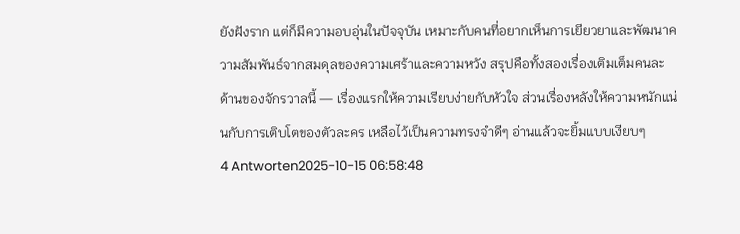ยังฝังราก แต่ก็มีความอบอุ่นในปัจจุบัน เหมาะกับคนที่อยากเห็นการเยียวยาและพัฒนาความสัมพันธ์จากสมดุลของความเศร้าและความหวัง สรุปคือทั้งสองเรื่องเติมเต็มคนละด้านของจักรวาลนี้ — เรื่องแรกให้ความเรียบง่ายกับหัวใจ ส่วนเรื่องหลังให้ความหนักแน่นกับการเติบโตของตัวละคร เหลือไว้เป็นความทรงจำดีๆ อ่านแล้วจะยิ้มแบบเงียบๆ
4 Antworten2025-10-15 06:58:48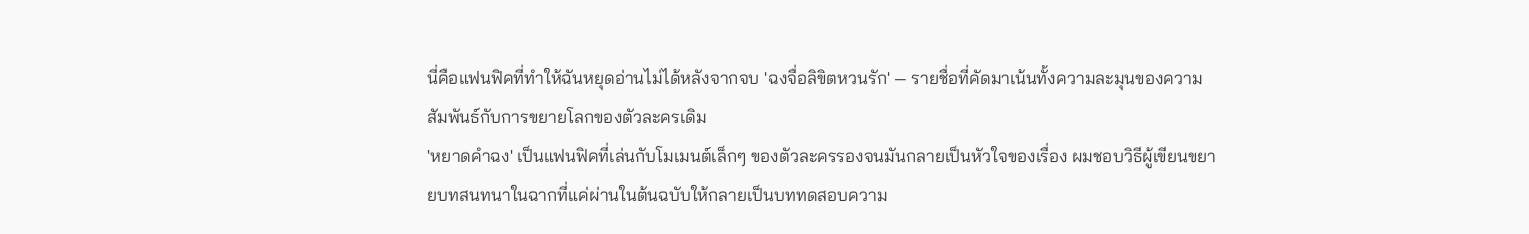นี่คือแฟนฟิคที่ทำให้ฉันหยุดอ่านไม่ได้หลังจากจบ 'ฉงจื่อลิขิตหวนรัก' — รายชื่อที่คัดมาเน้นทั้งความละมุนของความสัมพันธ์กับการขยายโลกของตัวละครเดิม
'หยาดคำฉง' เป็นแฟนฟิคที่เล่นกับโมเมนต์เล็กๆ ของตัวละครรองจนมันกลายเป็นหัวใจของเรื่อง ผมชอบวิธีผู้เขียนขยายบทสนทนาในฉากที่แค่ผ่านในต้นฉบับให้กลายเป็นบททดสอบความ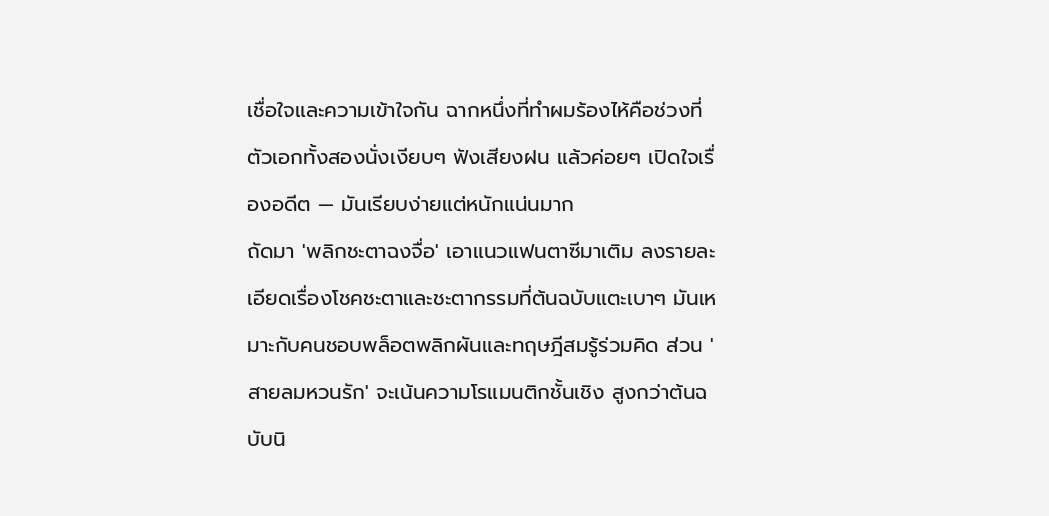เชื่อใจและความเข้าใจกัน ฉากหนึ่งที่ทำผมร้องไห้คือช่วงที่ตัวเอกทั้งสองนั่งเงียบๆ ฟังเสียงฝน แล้วค่อยๆ เปิดใจเรื่องอดีต — มันเรียบง่ายแต่หนักแน่นมาก
ถัดมา 'พลิกชะตาฉงจื่อ' เอาแนวแฟนตาซีมาเติม ลงรายละเอียดเรื่องโชคชะตาและชะตากรรมที่ต้นฉบับแตะเบาๆ มันเหมาะกับคนชอบพล็อตพลิกผันและทฤษฎีสมรู้ร่วมคิด ส่วน 'สายลมหวนรัก' จะเน้นความโรแมนติกชั้นเชิง สูงกว่าต้นฉบับนิ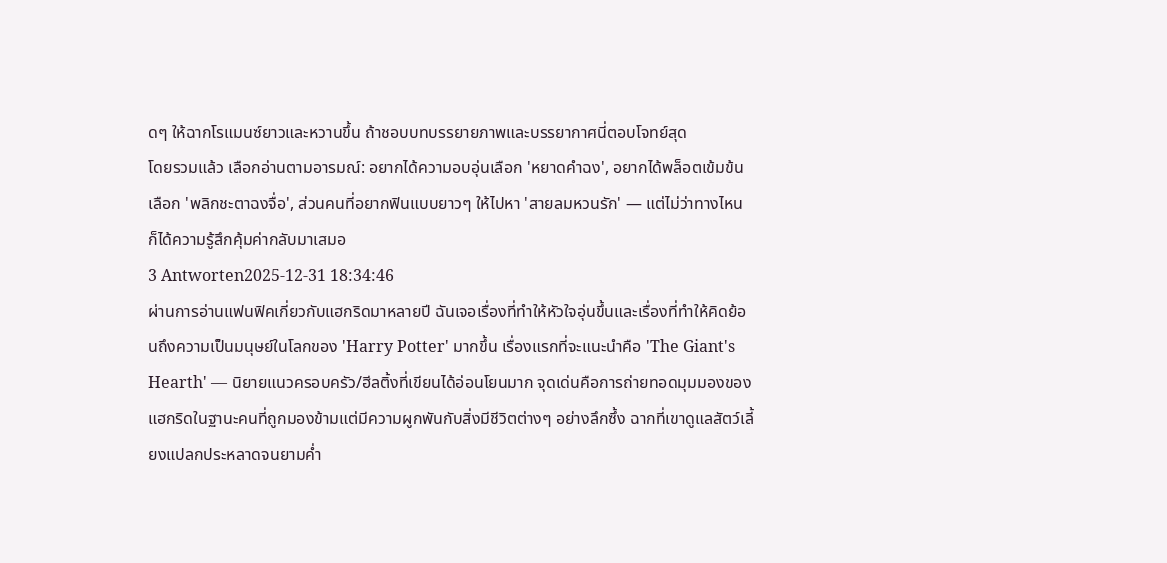ดๆ ให้ฉากโรแมนซ์ยาวและหวานขึ้น ถ้าชอบบทบรรยายภาพและบรรยากาศนี่ตอบโจทย์สุด
โดยรวมแล้ว เลือกอ่านตามอารมณ์: อยากได้ความอบอุ่นเลือก 'หยาดคำฉง', อยากได้พล็อตเข้มข้นเลือก 'พลิกชะตาฉงจื่อ', ส่วนคนที่อยากฟินแบบยาวๆ ให้ไปหา 'สายลมหวนรัก' — แต่ไม่ว่าทางไหน ก็ได้ความรู้สึกคุ้มค่ากลับมาเสมอ
3 Antworten2025-12-31 18:34:46
ผ่านการอ่านแฟนฟิคเกี่ยวกับแฮกริดมาหลายปี ฉันเจอเรื่องที่ทำให้หัวใจอุ่นขึ้นและเรื่องที่ทำให้คิดย้อนถึงความเป็นมนุษย์ในโลกของ 'Harry Potter' มากขึ้น เรื่องแรกที่จะแนะนำคือ 'The Giant's Hearth' — นิยายแนวครอบครัว/ฮีลติ้งที่เขียนได้อ่อนโยนมาก จุดเด่นคือการถ่ายทอดมุมมองของแฮกริดในฐานะคนที่ถูกมองข้ามแต่มีความผูกพันกับสิ่งมีชีวิตต่างๆ อย่างลึกซึ้ง ฉากที่เขาดูแลสัตว์เลี้ยงแปลกประหลาดจนยามค่ำ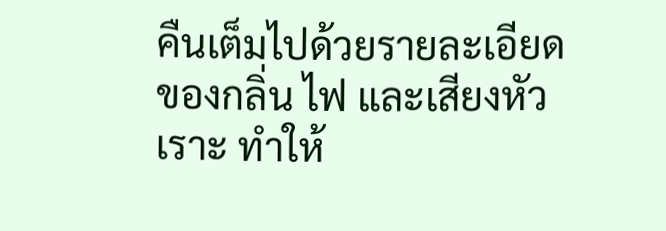คืนเต็มไปด้วยรายละเอียดของกลิ่น ไฟ และเสียงหัวเราะ ทำให้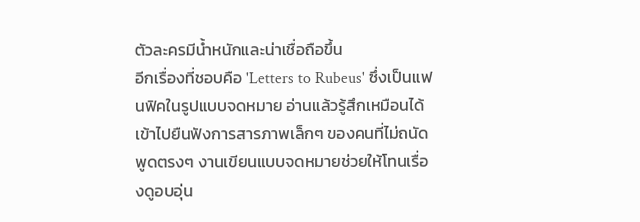ตัวละครมีน้ำหนักและน่าเชื่อถือขึ้น
อีกเรื่องที่ชอบคือ 'Letters to Rubeus' ซึ่งเป็นแฟนฟิคในรูปแบบจดหมาย อ่านแล้วรู้สึกเหมือนได้เข้าไปยืนฟังการสารภาพเล็กๆ ของคนที่ไม่ถนัดพูดตรงๆ งานเขียนแบบจดหมายช่วยให้โทนเรื่องดูอบอุ่น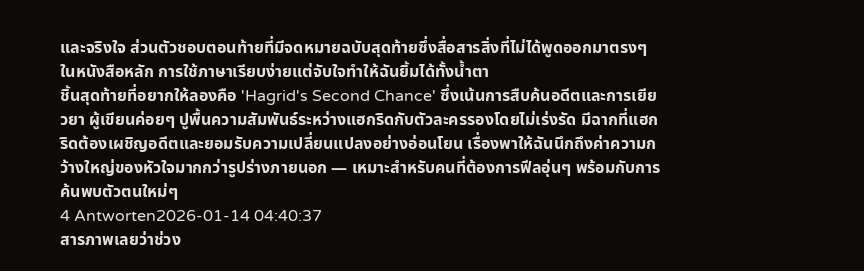และจริงใจ ส่วนตัวชอบตอนท้ายที่มีจดหมายฉบับสุดท้ายซึ่งสื่อสารสิ่งที่ไม่ได้พูดออกมาตรงๆ ในหนังสือหลัก การใช้ภาษาเรียบง่ายแต่จับใจทำให้ฉันยิ้มได้ทั้งน้ำตา
ชิ้นสุดท้ายที่อยากให้ลองคือ 'Hagrid's Second Chance' ซึ่งเน้นการสืบค้นอดีตและการเยียวยา ผู้เขียนค่อยๆ ปูพื้นความสัมพันธ์ระหว่างแฮกริดกับตัวละครรองโดยไม่เร่งรัด มีฉากที่แฮกริดต้องเผชิญอดีตและยอมรับความเปลี่ยนแปลงอย่างอ่อนโยน เรื่องพาให้ฉันนึกถึงค่าความกว้างใหญ่ของหัวใจมากกว่ารูปร่างภายนอก — เหมาะสำหรับคนที่ต้องการฟีลอุ่นๆ พร้อมกับการค้นพบตัวตนใหม่ๆ
4 Antworten2026-01-14 04:40:37
สารภาพเลยว่าช่วง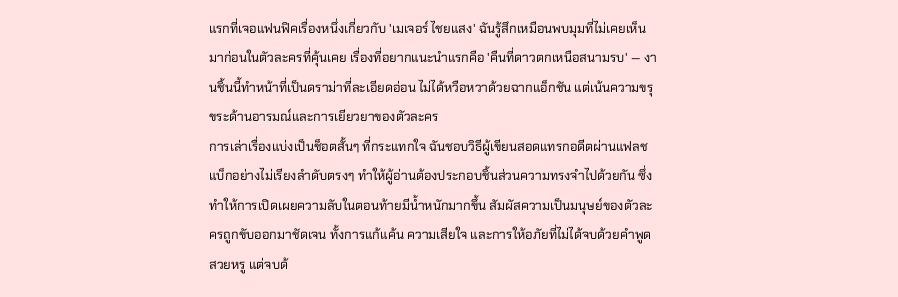แรกที่เจอแฟนฟิคเรื่องหนึ่งเกี่ยวกับ 'เมเจอร์ ไชยแสง' ฉันรู้สึกเหมือนพบมุมที่ไม่เคยเห็นมาก่อนในตัวละครที่คุ้นเคย เรื่องที่อยากแนะนำแรกคือ 'คืนที่ดาวตกเหนือสนามรบ' — งานชิ้นนี้ทำหน้าที่เป็นดราม่าที่ละเอียดอ่อน ไม่ได้หวือหวาด้วยฉากแอ็กชัน แต่เน้นความขรุขระด้านอารมณ์และการเยียวยาของตัวละคร
การเล่าเรื่องแบ่งเป็นช็อตสั้นๆ ที่กระแทกใจ ฉันชอบวิธีผู้เขียนสอดแทรกอดีตผ่านแฟลชแบ็กอย่างไม่เรียงลำดับตรงๆ ทำให้ผู้อ่านต้องประกอบชิ้นส่วนความทรงจำไปด้วยกัน ซึ่งทำให้การเปิดเผยความลับในตอนท้ายมีน้ำหนักมากขึ้น สัมผัสความเป็นมนุษย์ของตัวละครถูกขับออกมาชัดเจน ทั้งการแก้แค้น ความเสียใจ และการให้อภัยที่ไม่ได้จบด้วยคำพูดสวยหรู แต่จบด้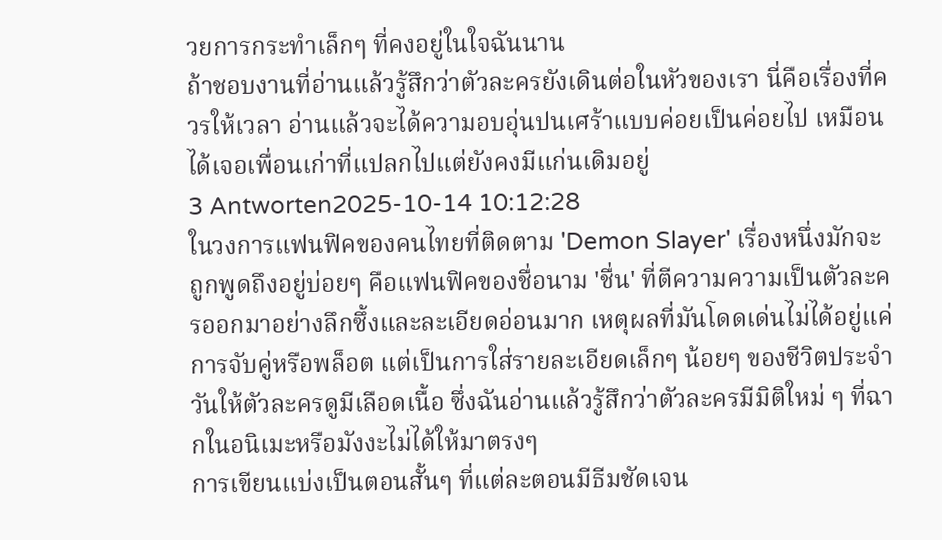วยการกระทำเล็กๆ ที่คงอยู่ในใจฉันนาน
ถ้าชอบงานที่อ่านแล้วรู้สึกว่าตัวละครยังเดินต่อในหัวของเรา นี่คือเรื่องที่ควรให้เวลา อ่านแล้วจะได้ความอบอุ่นปนเศร้าแบบค่อยเป็นค่อยไป เหมือนได้เจอเพื่อนเก่าที่แปลกไปแต่ยังคงมีแก่นเดิมอยู่
3 Antworten2025-10-14 10:12:28
ในวงการแฟนฟิคของคนไทยที่ติดตาม 'Demon Slayer' เรื่องหนึ่งมักจะถูกพูดถึงอยู่บ่อยๆ คือแฟนฟิคของชื่อนาม 'ชื่น' ที่ตีความความเป็นตัวละครออกมาอย่างลึกซึ้งและละเอียดอ่อนมาก เหตุผลที่มันโดดเด่นไม่ได้อยู่แค่การจับคู่หรือพล็อต แต่เป็นการใส่รายละเอียดเล็กๆ น้อยๆ ของชีวิตประจำวันให้ตัวละครดูมีเลือดเนื้อ ซึ่งฉันอ่านแล้วรู้สึกว่าตัวละครมีมิติใหม่ ๆ ที่ฉากในอนิเมะหรือมังงะไม่ได้ให้มาตรงๆ
การเขียนแบ่งเป็นตอนสั้นๆ ที่แต่ละตอนมีธีมชัดเจน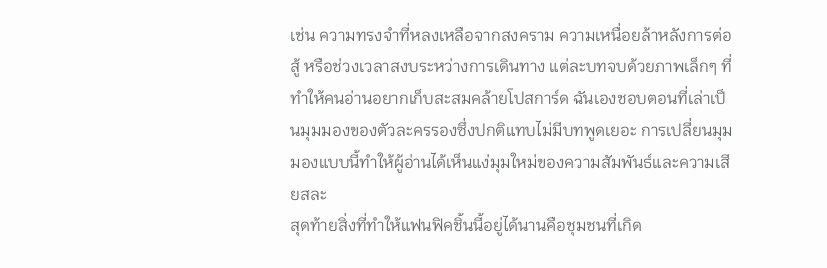เช่น ความทรงจำที่หลงเหลือจากสงคราม ความเหนื่อยล้าหลังการต่อสู้ หรือช่วงเวลาสงบระหว่างการเดินทาง แต่ละบทจบด้วยภาพเล็กๆ ที่ทำให้คนอ่านอยากเก็บสะสมคล้ายโปสการ์ด ฉันเองชอบตอนที่เล่าเป็นมุมมองของตัวละครรองซึ่งปกติแทบไม่มีบทพูดเยอะ การเปลี่ยนมุมมองแบบนี้ทำให้ผู้อ่านได้เห็นแง่มุมใหม่ของความสัมพันธ์และความเสียสละ
สุดท้ายสิ่งที่ทำให้แฟนฟิคชิ้นนี้อยู่ได้นานคือชุมชนที่เกิด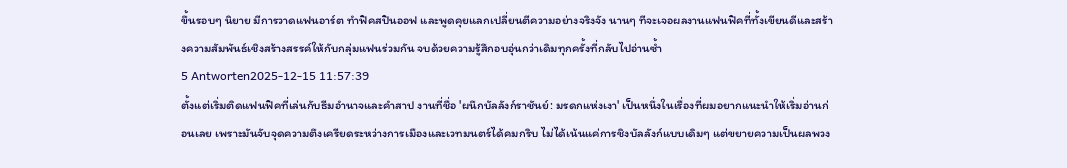ขึ้นรอบๆ นิยาย มีการวาดแฟนอาร์ต ทำฟิคสปินออฟ และพูดคุยแลกเปลี่ยนตีความอย่างจริงจัง นานๆ ทีจะเจอผลงานแฟนฟิคที่ทั้งเขียนดีและสร้างความสัมพันธ์เชิงสร้างสรรค์ให้กับกลุ่มแฟนร่วมกัน จบด้วยความรู้สึกอบอุ่นกว่าเดิมทุกครั้งที่กลับไปอ่านซ้ำ
5 Antworten2025-12-15 11:57:39
ตั้งแต่เริ่มติดแฟนฟิคที่เล่นกับธีมอำนาจและคำสาป งานที่ชื่อ 'ผนึกบัลลังก์ราชันย์: มรดกแห่งเงา' เป็นหนึ่งในเรื่องที่ผมอยากแนะนำให้เริ่มอ่านก่อนเลย เพราะมันจับจุดความตึงเครียดระหว่างการเมืองและเวทมนตร์ได้คมกริบ ไม่ได้เน้นแค่การชิงบัลลังก์แบบเดิมๆ แต่ขยายความเป็นผลพวง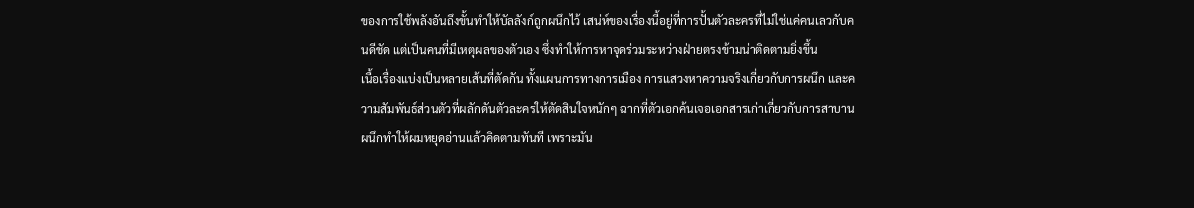ของการใช้พลังอันถึงขั้นทำให้บัลลังก์ถูกผนึกไว้ เสน่ห์ของเรื่องนี้อยู่ที่การปั้นตัวละครที่ไม่ใช่แค่คนเลวกับคนดีชัด แต่เป็นคนที่มีเหตุผลของตัวเอง ซึ่งทำให้การหาจุดร่วมระหว่างฝ่ายตรงข้ามน่าติดตามยิ่งขึ้น
เนื้อเรื่องแบ่งเป็นหลายเส้นที่ตัดกัน ทั้งแผนการทางการเมือง การแสวงหาความจริงเกี่ยวกับการผนึก และความสัมพันธ์ส่วนตัวที่ผลักดันตัวละครให้ตัดสินใจหนักๆ ฉากที่ตัวเอกค้นเจอเอกสารเก่าเกี่ยวกับการสาบานผนึกทำให้ผมหยุดอ่านแล้วคิดตามทันที เพราะมัน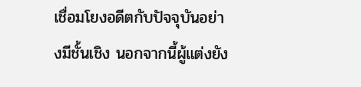เชื่อมโยงอดีตกับปัจจุบันอย่างมีชั้นเชิง นอกจากนี้ผู้แต่งยัง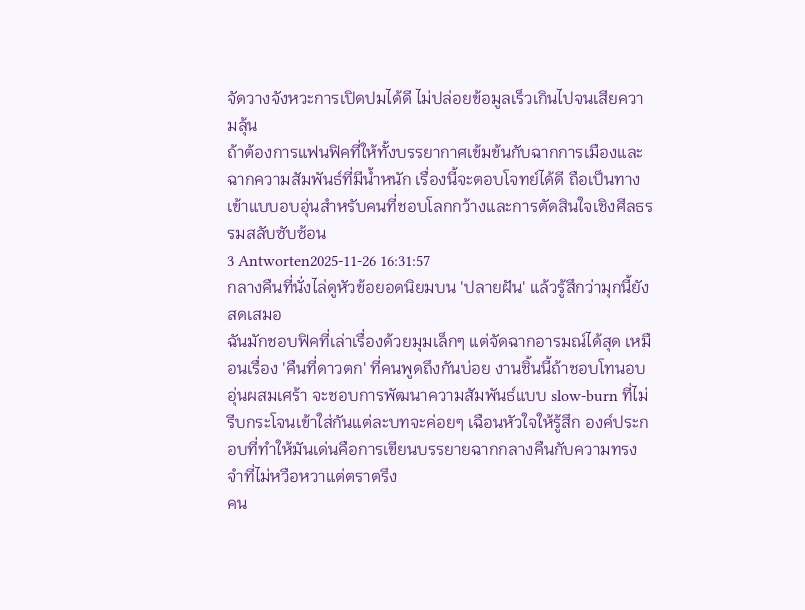จัดวางจังหวะการเปิดปมได้ดี ไม่ปล่อยข้อมูลเร็วเกินไปจนเสียความลุ้น
ถ้าต้องการแฟนฟิคที่ให้ทั้งบรรยากาศเข้มข้นกับฉากการเมืองและฉากความสัมพันธ์ที่มีน้ำหนัก เรื่องนี้จะตอบโจทย์ได้ดี ถือเป็นทางเข้าแบบอบอุ่นสำหรับคนที่ชอบโลกกว้างและการตัดสินใจเชิงศีลธรรมสลับซับซ้อน
3 Antworten2025-11-26 16:31:57
กลางคืนที่นั่งไล่ดูหัวข้อยอดนิยมบน 'ปลายฝัน' แล้วรู้สึกว่ามุกนี้ยังสดเสมอ
ฉันมักชอบฟิคที่เล่าเรื่องด้วยมุมเล็กๆ แต่จัดฉากอารมณ์ได้สุด เหมือนเรื่อง 'คืนที่ดาวตก' ที่คนพูดถึงกันบ่อย งานชิ้นนี้ถ้าชอบโทนอบอุ่นผสมเศร้า จะชอบการพัฒนาความสัมพันธ์แบบ slow-burn ที่ไม่รีบกระโจนเข้าใส่กันแต่ละบทจะค่อยๆ เฉือนหัวใจให้รู้สึก องค์ประกอบที่ทำให้มันเด่นคือการเขียนบรรยายฉากกลางคืนกับความทรงจำที่ไม่หวือหวาแต่ตราตรึง
คน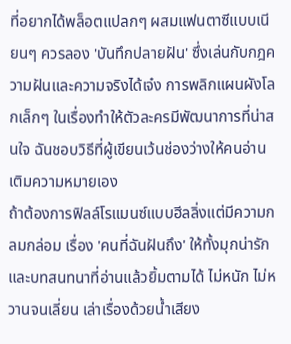ที่อยากได้พล็อตแปลกๆ ผสมแฟนตาซีแบบเนียนๆ ควรลอง 'บันทึกปลายฝัน' ซึ่งเล่นกับกฎความฝันและความจริงได้เจ๋ง การพลิกแผนผังโลกเล็กๆ ในเรื่องทำให้ตัวละครมีพัฒนาการที่น่าสนใจ ฉันชอบวิธีที่ผู้เขียนเว้นช่องว่างให้คนอ่านเติมความหมายเอง
ถ้าต้องการฟิลล์โรแมนซ์แบบฮีลลิ่งแต่มีความกลมกล่อม เรื่อง 'คนที่ฉันฝันถึง' ให้ทั้งมุกน่ารักและบทสนทนาที่อ่านแล้วยิ้มตามได้ ไม่หนัก ไม่หวานจนเลี่ยน เล่าเรื่องด้วยน้ำเสียง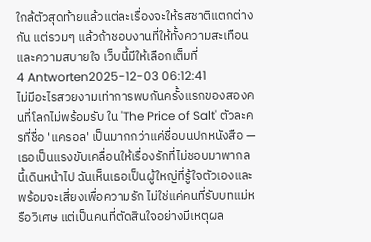ใกล้ตัวสุดท้ายแล้วแต่ละเรื่องจะให้รสชาติแตกต่างกัน แต่รวมๆ แล้วถ้าชอบงานที่ให้ทั้งความสะเทือนและความสบายใจ เว็บนี้มีให้เลือกเต็มที่
4 Antworten2025-12-03 06:12:41
ไม่มีอะไรสวยงามเท่าการพบกันครั้งแรกของสองคนที่โลกไม่พร้อมรับ ใน 'The Price of Salt' ตัวละครที่ชื่อ 'แครอล' เป็นมากกว่าแค่ชื่อบนปกหนังสือ — เธอเป็นแรงขับเคลื่อนให้เรื่องรักที่ไม่ชอบมาพากลนี้เดินหน้าไป ฉันเห็นเธอเป็นผู้ใหญ่ที่รู้ใจตัวเองและพร้อมจะเสี่ยงเพื่อความรัก ไม่ใช่แค่คนที่รับบทแม่หรือวิเศษ แต่เป็นคนที่ตัดสินใจอย่างมีเหตุผล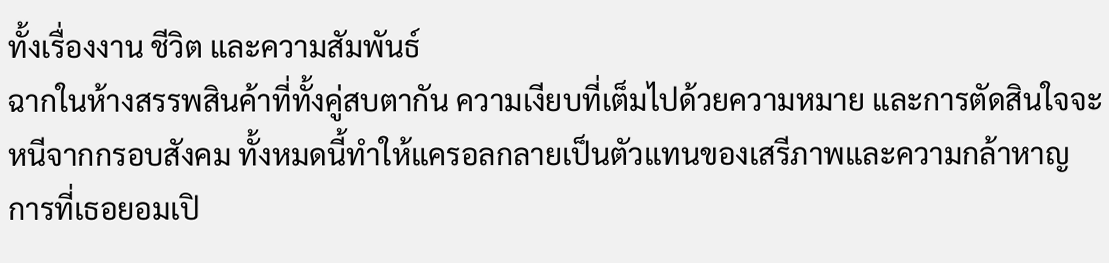ทั้งเรื่องงาน ชีวิต และความสัมพันธ์
ฉากในห้างสรรพสินค้าที่ทั้งคู่สบตากัน ความเงียบที่เต็มไปด้วยความหมาย และการตัดสินใจจะหนีจากกรอบสังคม ทั้งหมดนี้ทำให้แครอลกลายเป็นตัวแทนของเสรีภาพและความกล้าหาญ การที่เธอยอมเปิ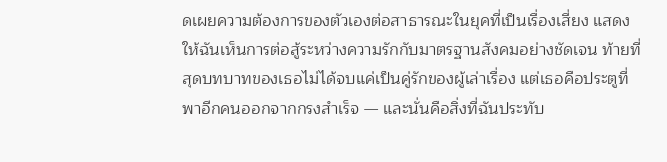ดเผยความต้องการของตัวเองต่อสาธารณะในยุคที่เป็นเรื่องเสี่ยง แสดงให้ฉันเห็นการต่อสู้ระหว่างความรักกับมาตรฐานสังคมอย่างชัดเจน ท้ายที่สุดบทบาทของเธอไม่ได้จบแค่เป็นคู่รักของผู้เล่าเรื่อง แต่เธอคือประตูที่พาอีกคนออกจากกรงสำเร็จ — และนั่นคือสิ่งที่ฉันประทับ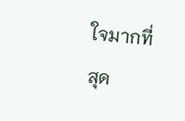ใจมากที่สุด